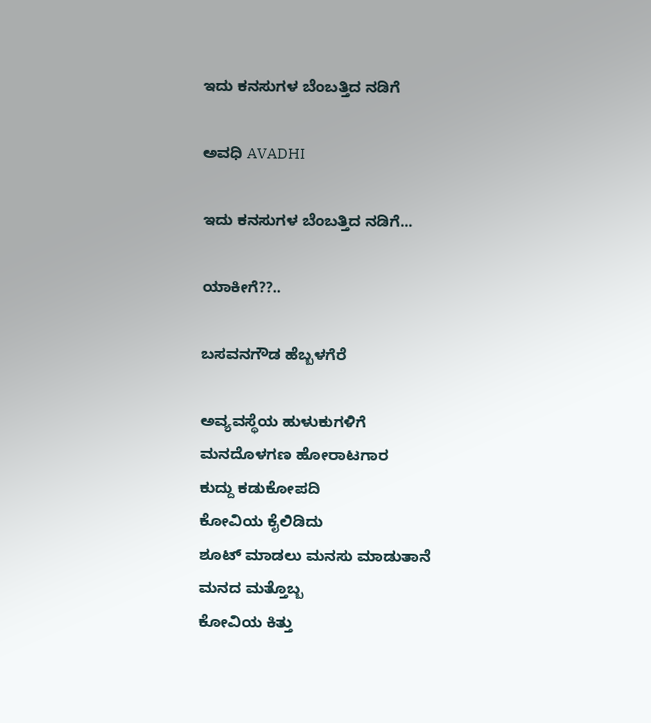ಇದು ಕನಸುಗಳ ಬೆಂಬತ್ತಿದ ನಡಿಗೆ‍

ಅವಧಿ AVADHI

ಇದು ಕನಸುಗಳ ಬೆಂಬತ್ತಿದ ನಡಿಗೆ...

ಯಾಕೀಗೆ??..

ಬಸವನಗೌಡ ಹೆಬ್ಬಳಗೆರೆ

ಅವ್ಯವಸ್ಥೆಯ ಹುಳುಕುಗಳಿಗೆ
ಮನದೊಳಗಣ ಹೋರಾಟಗಾರ
ಕುದ್ದು ಕಡುಕೋಪದಿ
ಕೋವಿಯ ಕೈಲಿಡಿದು
ಶೂಟ್ ಮಾಡಲು ಮನಸು ಮಾಡುತಾನೆ
ಮನದ ಮತ್ತೊಬ್ಬ
ಕೋವಿಯ ಕಿತ್ತು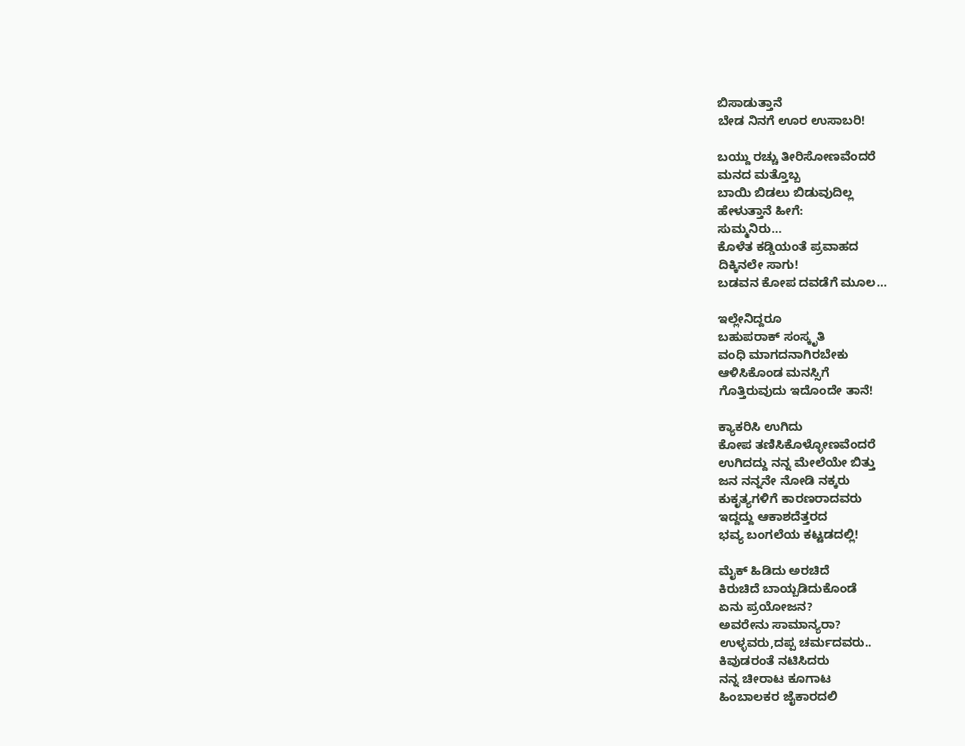ಬಿಸಾಡುತ್ತಾನೆ
ಬೇಡ ನಿ‌ನಗೆ ಊರ ಉಸಾಬರಿ!

ಬಯ್ದು ರಚ್ಚು ತೀರಿಸೋಣವೆಂದರೆ
ಮನದ ಮತ್ತೊಬ್ಬ
ಬಾಯಿ ಬಿಡಲು ಬಿಡುವುದಿಲ್ಲ
ಹೇಳುತ್ತಾನೆ ಹೀಗೆ:
ಸುಮ್ಮನಿರು…
ಕೊಳೆತ ಕಡ್ಡಿಯಂತೆ ಪ್ರವಾಹದ
ದಿಕ್ಕಿನಲೇ ಸಾಗು!
ಬಡವನ‌ ಕೋಪ ದವಡೆಗೆ ಮೂಲ…

ಇಲ್ಲೇನಿದ್ದರೂ
ಬಹುಪರಾಕ್ ಸಂಸ್ಕೃತಿ
ವಂಧಿ ಮಾಗದನಾಗಿರಬೇಕು
ಆಳಿಸಿಕೊಂಡ ಮನಸ್ಸಿಗೆ
ಗೊತ್ತಿರುವುದು ಇದೊಂದೇ ತಾನೆ!

ಕ್ಯಾಕರಿಸಿ ಉಗಿದು
ಕೋಪ ತಣಿಸಿಕೊಳ್ಳೋಣವೆಂದರೆ
ಉಗಿದದ್ದು ನನ್ನ ಮೇಲೆಯೇ ಬಿತ್ತು
ಜನ ನನ್ನನೇ ನೋಡಿ ನಕ್ಕರು
ಕುಕೃತ್ಯಗಳಿಗೆ ಕಾರಣರಾದವರು
ಇದ್ದದ್ದು ಆಕಾಶದೆತ್ತರದ
ಭವ್ಯ ಬಂಗಲೆಯ ಕಟ್ಟಡದಲ್ಲಿ!

ಮೈಕ್ ಹಿಡಿದು ಅರಚಿದೆ
ಕಿರುಚಿದೆ ಬಾಯ್ಬಡಿದುಕೊಂಡೆ
ಏನು ಪ್ರಯೋಜನ?
ಅವರೇನು ಸಾಮಾನ್ಯರಾ?
ಉಳ್ಳವರು,ದಪ್ಪ ಚರ್ಮದವರು..
ಕಿವುಡರಂತೆ ನಟಿಸಿದರು
ನನ್ನ ಚೀರಾಟ ಕೂಗಾಟ
ಹಿಂಬಾಲಕರ ಜೈಕಾರದಲಿ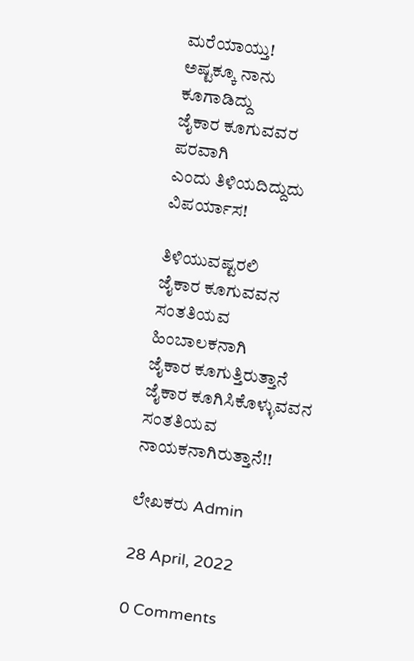ಮರೆಯಾಯ್ತು!
ಅಷ್ಟಕ್ಕೂ ನಾನು ಕೂಗಾಡಿದ್ದು
ಜೈಕಾರ ಕೂಗುವವರ‌ ಪರವಾಗಿ
ಎಂದು ತಿಳಿಯದಿದ್ದುದು ವಿಪರ್ಯಾಸ!

ತಿಳಿಯುವಷ್ಟರಲಿ
ಜೈಕಾರ ಕೂಗುವವನ
ಸಂತತಿಯವ ಹಿಂಬಾಲಕನಾಗಿ
ಜೈಕಾರ ಕೂಗುತ್ತಿರುತ್ತಾನೆ
ಜೈಕಾರ ಕೂಗಿಸಿಕೊಳ್ಳುವವನ
ಸಂತತಿಯವ ನಾಯಕನಾಗಿರುತ್ತಾನೆ!!

ಲೇಖಕರು Admin

28 April, 2022

0 Comments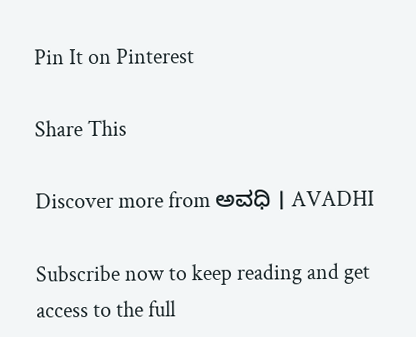Pin It on Pinterest

Share This

Discover more from ಅವಧಿ । AVADHI

Subscribe now to keep reading and get access to the full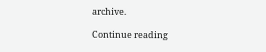archive.

Continue reading